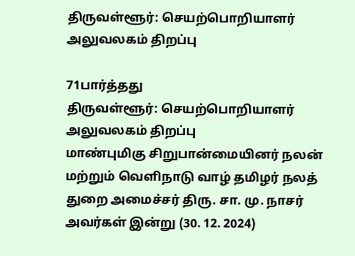திருவள்ளூர்: செயற்பொறியாளர் அலுவலகம் திறப்பு

71பார்த்தது
திருவள்ளூர்: செயற்பொறியாளர் அலுவலகம் திறப்பு
மாண்புமிகு சிறுபான்மையினர் நலன் மற்றும் வெளிநாடு வாழ் தமிழர் நலத் துறை அமைச்சர் திரு. சா. மு. நாசர் அவர்கள் இன்று (30. 12. 2024)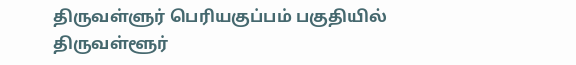திருவள்ளுர் பெரியகுப்பம் பகுதியில் திருவள்ளூர்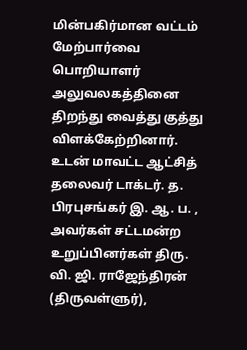மின்பகிர்மான வட்டம் மேற்பார்வை பொறியாளர் அலுவலகத்தினை திறந்து வைத்து குத்து விளக்கேற்றினார். உடன் மாவட்ட ஆட்சித் தலைவர் டாக்டர். த. பிரபுசங்கர் இ. ஆ. ப. , அவர்கள் சட்டமன்ற உறுப்பினர்கள் திரு. வி. ஜி. ராஜேந்திரன் (திருவள்ளுர்),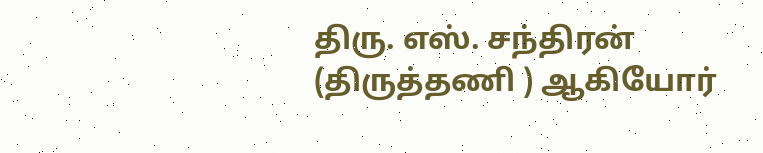திரு. எஸ். சந்திரன் (திருத்தணி ) ஆகியோர்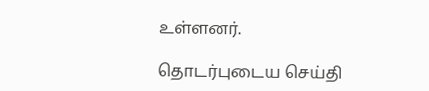உள்ளனர்.

தொடர்புடைய செய்தி